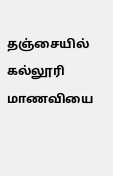தஞ்சையில் கல்லூரி மாணவியை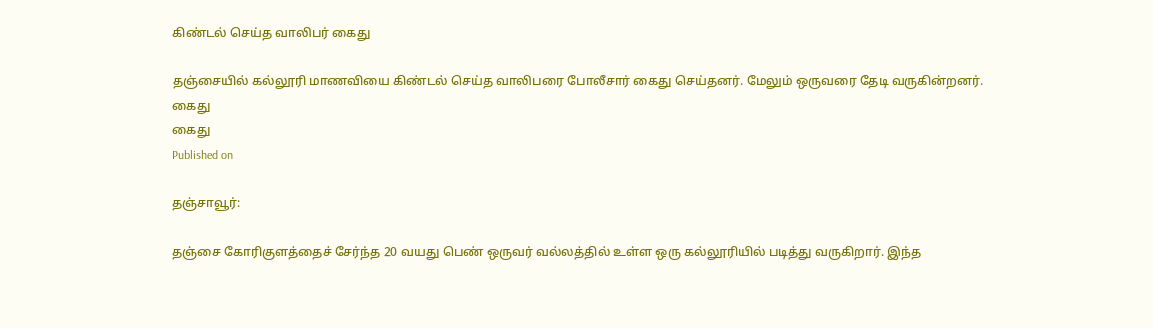கிண்டல் செய்த வாலிபர் கைது

தஞ்சையில் கல்லூரி மாணவியை கிண்டல் செய்த வாலிபரை போலீசார் கைது செய்தனர். மேலும் ஒருவரை தேடி வருகின்றனர்.
கைது
கைது
Published on

தஞ்சாவூர்:

தஞ்சை கோரிகுளத்தைச் சேர்ந்த 20 வயது பெண் ஒருவர் வல்லத்தில் உள்ள ஒரு கல்லூரியில் படித்து வருகிறார். இந்த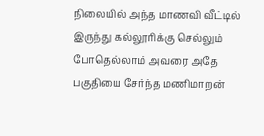நிலையில் அந்த மாணவி வீட்டில் இருந்து கல்லூரிக்கு செல்லும் போதெல்லாம் அவரை அதே பகுதியை சேர்ந்த மணிமாறன்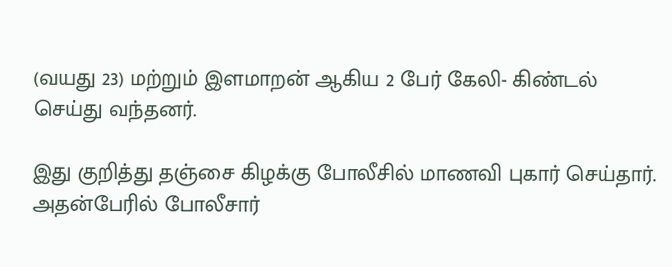(வயது 23) மற்றும் இளமாறன் ஆகிய 2 பேர் கேலி- கிண்டல் செய்து வந்தனர்.

இது குறித்து தஞ்சை கிழக்கு போலீசில் மாணவி புகார் செய்தார். அதன்பேரில் போலீசார்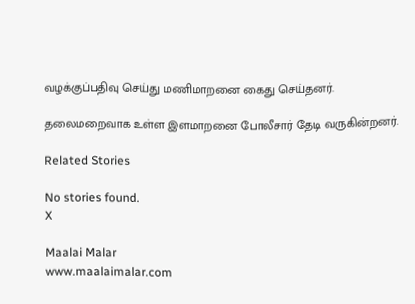வழக்குப்பதிவு செய்து மணிமாறனை கைது செய்தனர்.

தலைமறைவாக உள்ள இளமாறனை போலீசார் தேடி வருகின்றனர்.

Related Stories

No stories found.
X

Maalai Malar
www.maalaimalar.com